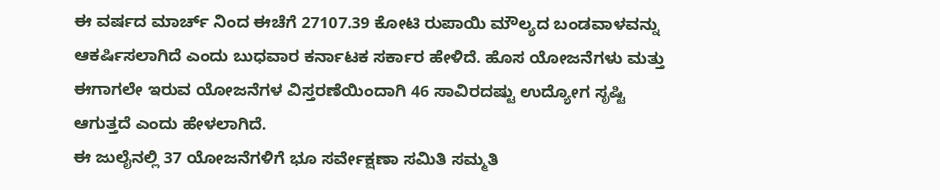ಈ ವರ್ಷದ ಮಾರ್ಚ್ ನಿಂದ ಈಚೆಗೆ 27107.39 ಕೋಟಿ ರುಪಾಯಿ ಮೌಲ್ಯದ ಬಂಡವಾಳವನ್ನು ಆಕರ್ಷಿಸಲಾಗಿದೆ ಎಂದು ಬುಧವಾರ ಕರ್ನಾಟಕ ಸರ್ಕಾರ ಹೇಳಿದೆ. ಹೊಸ ಯೋಜನೆಗಳು ಮತ್ತು ಈಗಾಗಲೇ ಇರುವ ಯೋಜನೆಗಳ ವಿಸ್ತರಣೆಯಿಂದಾಗಿ 46 ಸಾವಿರದಷ್ಟು ಉದ್ಯೋಗ ಸೃಷ್ಟಿ ಆಗುತ್ತದೆ ಎಂದು ಹೇಳಲಾಗಿದೆ.
ಈ ಜುಲೈನಲ್ಲಿ 37 ಯೋಜನೆಗಳಿಗೆ ಭೂ ಸರ್ವೇಕ್ಷಣಾ ಸಮಿತಿ ಸಮ್ಮತಿ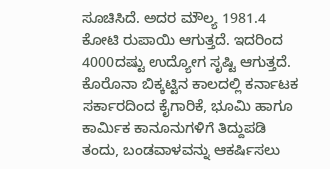ಸೂಚಿಸಿದೆ. ಅದರ ಮೌಲ್ಯ 1981.4 ಕೋಟಿ ರುಪಾಯಿ ಆಗುತ್ತದೆ. ಇದರಿಂದ 4000ದಷ್ಟು ಉದ್ಯೋಗ ಸೃಷ್ಟಿ ಆಗುತ್ತದೆ. ಕೊರೊನಾ ಬಿಕ್ಕಟ್ಟಿನ ಕಾಲದಲ್ಲಿ ಕರ್ನಾಟಕ ಸರ್ಕಾರದಿಂದ ಕೈಗಾರಿಕೆ, ಭೂಮಿ ಹಾಗೂ ಕಾರ್ಮಿಕ ಕಾನೂನುಗಳಿಗೆ ತಿದ್ದುಪಡಿ ತಂದು, ಬಂಡವಾಳವನ್ನು ಆಕರ್ಷಿಸಲು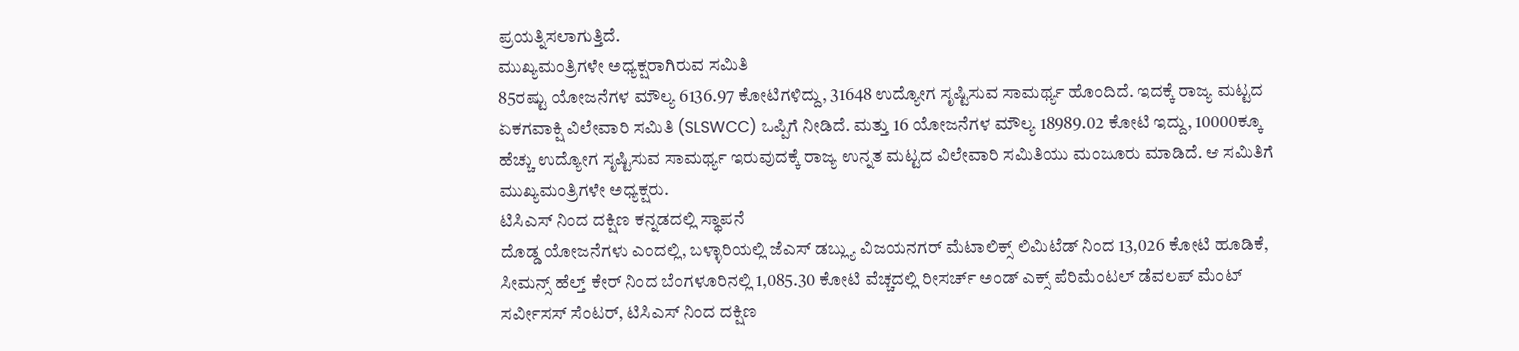ಪ್ರಯತ್ನಿಸಲಾಗುತ್ತಿದೆ.
ಮುಖ್ಯಮಂತ್ರಿಗಳೇ ಅಧ್ಯಕ್ಷರಾಗಿರುವ ಸಮಿತಿ
85ರಷ್ಟು ಯೋಜನೆಗಳ ಮೌಲ್ಯ 6136.97 ಕೋಟಿಗಳಿದ್ದು, 31648 ಉದ್ಯೋಗ ಸೃಷ್ಟಿಸುವ ಸಾಮರ್ಥ್ಯ ಹೊಂದಿದೆ. ಇದಕ್ಕೆ ರಾಜ್ಯ ಮಟ್ಟದ ಏಕಗವಾಕ್ಷಿ ವಿಲೇವಾರಿ ಸಮಿತಿ (SLSWCC) ಒಪ್ಪಿಗೆ ನೀಡಿದೆ. ಮತ್ತು 16 ಯೋಜನೆಗಳ ಮೌಲ್ಯ 18989.02 ಕೋಟಿ ಇದ್ದು, 10000ಕ್ಕೂ ಹೆಚ್ಚು ಉದ್ಯೋಗ ಸೃಷ್ಟಿಸುವ ಸಾಮರ್ಥ್ಯ ಇರುವುದಕ್ಕೆ ರಾಜ್ಯ ಉನ್ನತ ಮಟ್ಟದ ವಿಲೇವಾರಿ ಸಮಿತಿಯು ಮಂಜೂರು ಮಾಡಿದೆ. ಆ ಸಮಿತಿಗೆ ಮುಖ್ಯಮಂತ್ರಿಗಳೇ ಅಧ್ಯಕ್ಷರು.
ಟಿಸಿಎಸ್ ನಿಂದ ದಕ್ಷಿಣ ಕನ್ನಡದಲ್ಲಿ ಸ್ಥಾಪನೆ
ದೊಡ್ಡ ಯೋಜನೆಗಳು ಎಂದಲ್ಲಿ, ಬಳ್ಳಾರಿಯಲ್ಲಿ ಜೆಎಸ್ ಡಬ್ಲ್ಯು ವಿಜಯನಗರ್ ಮೆಟಾಲಿಕ್ಸ್ ಲಿಮಿಟೆಡ್ ನಿಂದ 13,026 ಕೋಟಿ ಹೂಡಿಕೆ, ಸೀಮನ್ಸ್ ಹೆಲ್ತ್ ಕೇರ್ ನಿಂದ ಬೆಂಗಳೂರಿನಲ್ಲಿ 1,085.30 ಕೋಟಿ ವೆಚ್ಚದಲ್ಲಿ ರೀಸರ್ಚ್ ಅಂಡ್ ಎಕ್ಸ್ ಪೆರಿಮೆಂಟಲ್ ಡೆವಲಪ್ ಮೆಂಟ್ ಸರ್ವೀಸಸ್ ಸೆಂಟರ್, ಟಿಸಿಎಸ್ ನಿಂದ ದಕ್ಷಿಣ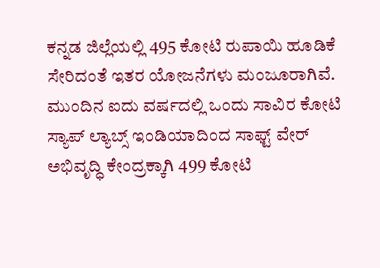ಕನ್ನಡ ಜಿಲ್ಲೆಯಲ್ಲಿ 495 ಕೋಟಿ ರುಪಾಯಿ ಹೂಡಿಕೆ ಸೇರಿದಂತೆ ಇತರ ಯೋಜನೆಗಳು ಮಂಜೂರಾಗಿವೆ.
ಮುಂದಿನ ಐದು ವರ್ಷದಲ್ಲಿ ಒಂದು ಸಾವಿರ ಕೋಟಿ
ಸ್ಯಾಪ್ ಲ್ಯಾಬ್ಸ್ ಇಂಡಿಯಾದಿಂದ ಸಾಫ್ಟ್ ವೇರ್ ಅಭಿವೃದ್ಧಿ ಕೇಂದ್ರಕ್ಕಾಗಿ 499 ಕೋಟಿ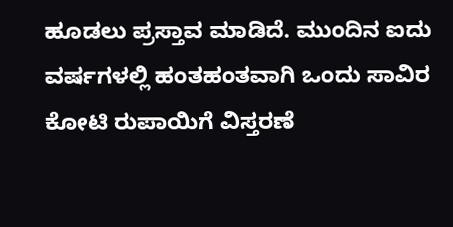ಹೂಡಲು ಪ್ರಸ್ತಾವ ಮಾಡಿದೆ. ಮುಂದಿನ ಐದು ವರ್ಷಗಳಲ್ಲಿ ಹಂತಹಂತವಾಗಿ ಒಂದು ಸಾವಿರ ಕೋಟಿ ರುಪಾಯಿಗೆ ವಿಸ್ತರಣೆ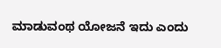ಮಾಡುವಂಥ ಯೋಜನೆ ಇದು ಎಂದು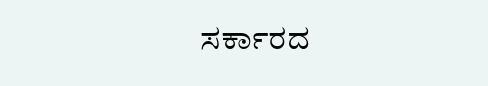ಸರ್ಕಾರದ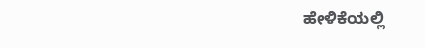ಹೇಳಿಕೆಯಲ್ಲಿ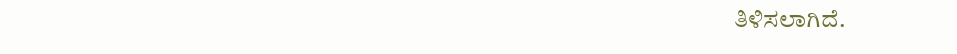ತಿಳಿಸಲಾಗಿದೆ.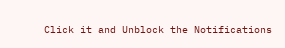Click it and Unblock the Notifications